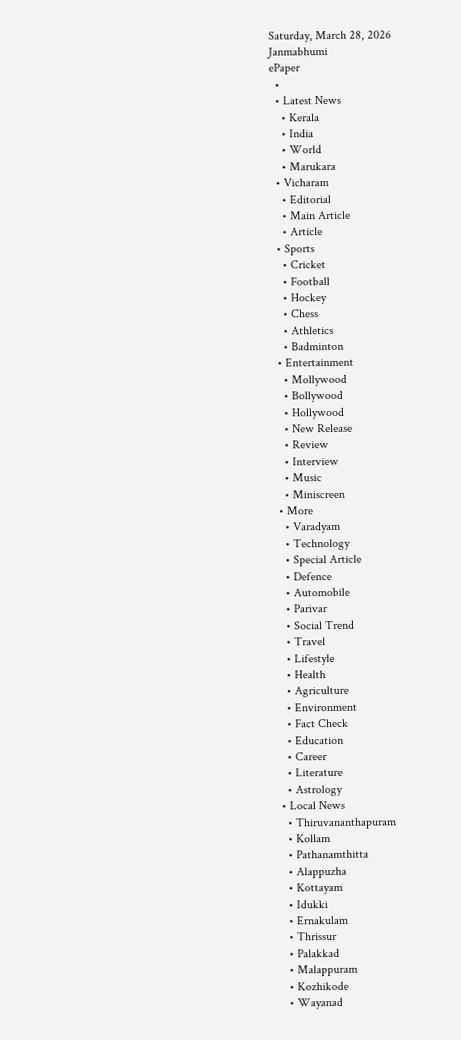Saturday, March 28, 2026
Janmabhumi
ePaper
  •
  • Latest News
    • Kerala
    • India
    • World
    • Marukara
  • Vicharam
    • Editorial
    • Main Article
    • Article
  • Sports
    • Cricket
    • Football
    • Hockey
    • Chess
    • Athletics
    • Badminton
  • Entertainment
    • Mollywood
    • Bollywood
    • Hollywood
    • New Release
    • Review
    • Interview
    • Music
    • Miniscreen
  • More
    • Varadyam
    • Technology
    • Special Article
    • Defence
    • Automobile
    • Parivar
    • Social Trend
    • Travel
    • Lifestyle
    • Health
    • Agriculture
    • Environment
    • Fact Check
    • Education
    • Career
    • Literature
    • Astrology
  • Local News
    • Thiruvananthapuram
    • Kollam
    • Pathanamthitta
    • Alappuzha
    • Kottayam
    • Idukki
    • Ernakulam
    • Thrissur
    • Palakkad
    • Malappuram
    • Kozhikode
    • Wayanad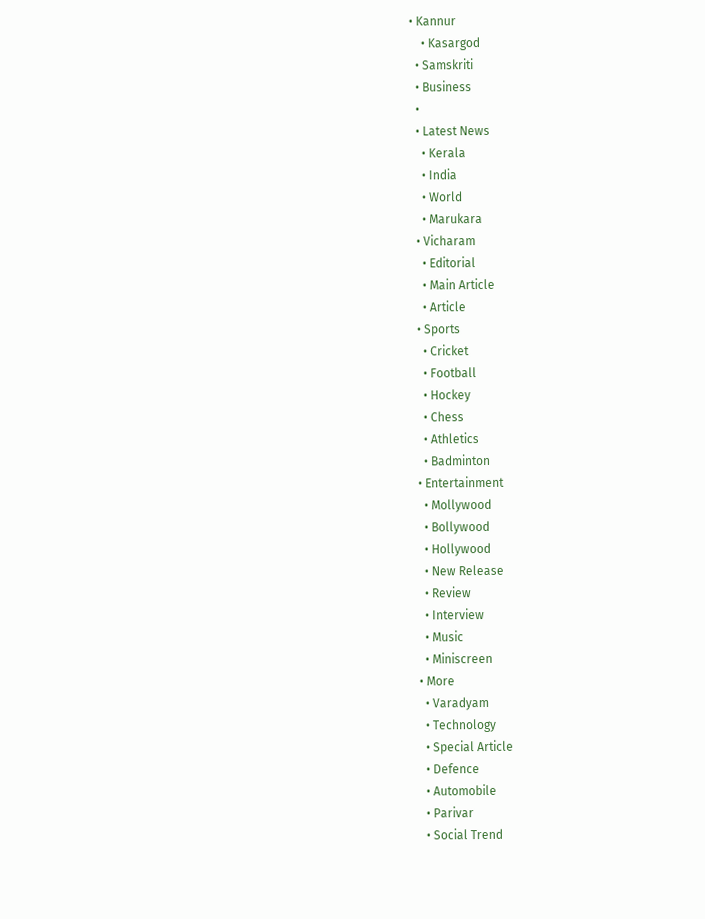• Kannur
    • Kasargod
  • Samskriti
  • Business
  •
  • Latest News
    • Kerala
    • India
    • World
    • Marukara
  • Vicharam
    • Editorial
    • Main Article
    • Article
  • Sports
    • Cricket
    • Football
    • Hockey
    • Chess
    • Athletics
    • Badminton
  • Entertainment
    • Mollywood
    • Bollywood
    • Hollywood
    • New Release
    • Review
    • Interview
    • Music
    • Miniscreen
  • More
    • Varadyam
    • Technology
    • Special Article
    • Defence
    • Automobile
    • Parivar
    • Social Trend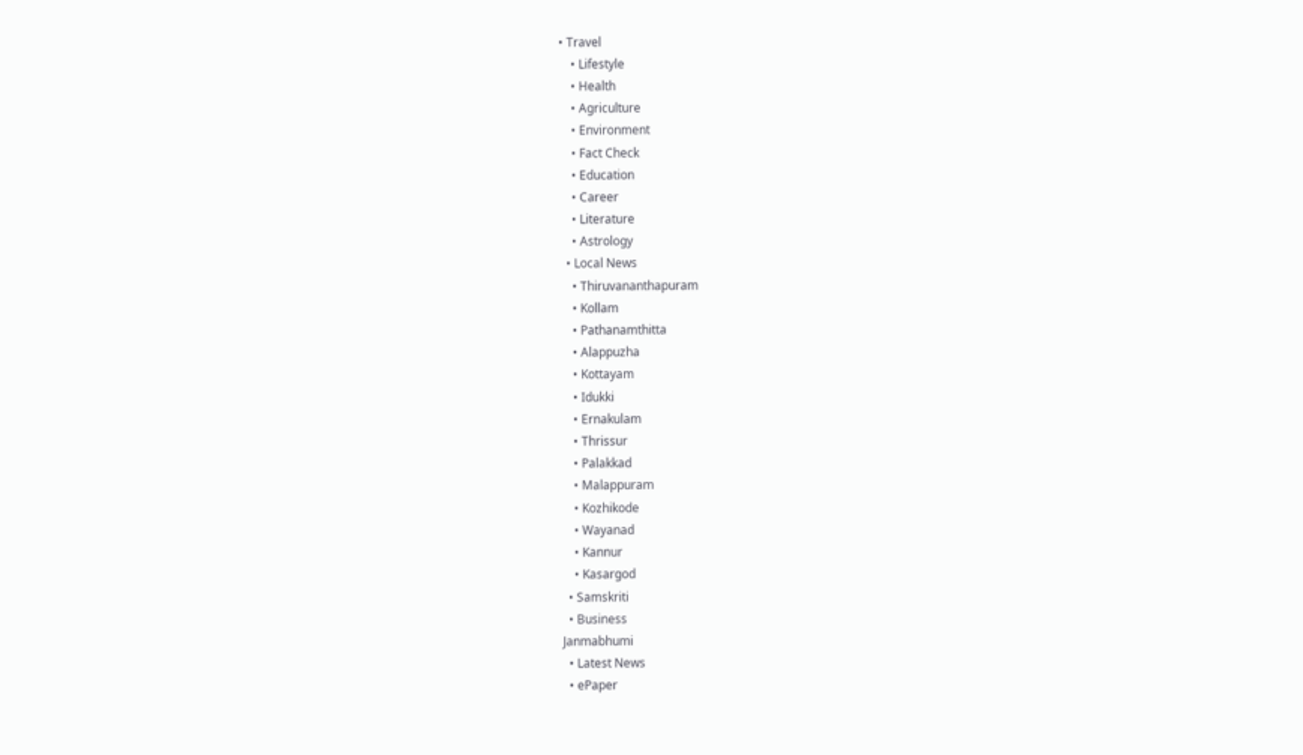• Travel
    • Lifestyle
    • Health
    • Agriculture
    • Environment
    • Fact Check
    • Education
    • Career
    • Literature
    • Astrology
  • Local News
    • Thiruvananthapuram
    • Kollam
    • Pathanamthitta
    • Alappuzha
    • Kottayam
    • Idukki
    • Ernakulam
    • Thrissur
    • Palakkad
    • Malappuram
    • Kozhikode
    • Wayanad
    • Kannur
    • Kasargod
  • Samskriti
  • Business
Janmabhumi
  • Latest News
  • ePaper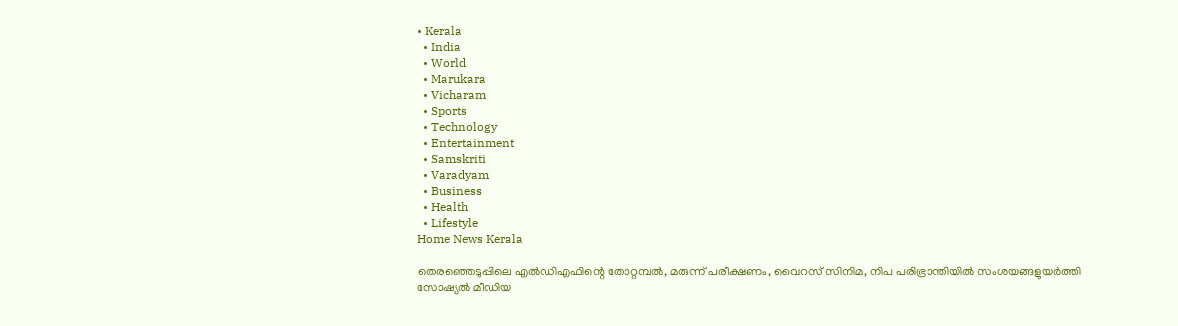• Kerala
  • India
  • World
  • Marukara
  • Vicharam
  • Sports
  • Technology
  • Entertainment
  • Samskriti
  • Varadyam
  • Business
  • Health
  • Lifestyle
Home News Kerala

തെരഞ്ഞെടുപ്പിലെ എല്‍ഡിഎഫിന്റെ തോറ്റമ്പല്‍, മരുന്ന് പരീക്ഷണം, വൈറസ് സിനിമ, നിപ പരിഭ്രാന്തിയില്‍ സംശയങ്ങളുയര്‍ത്തി സോഷ്യല്‍ മീഡിയ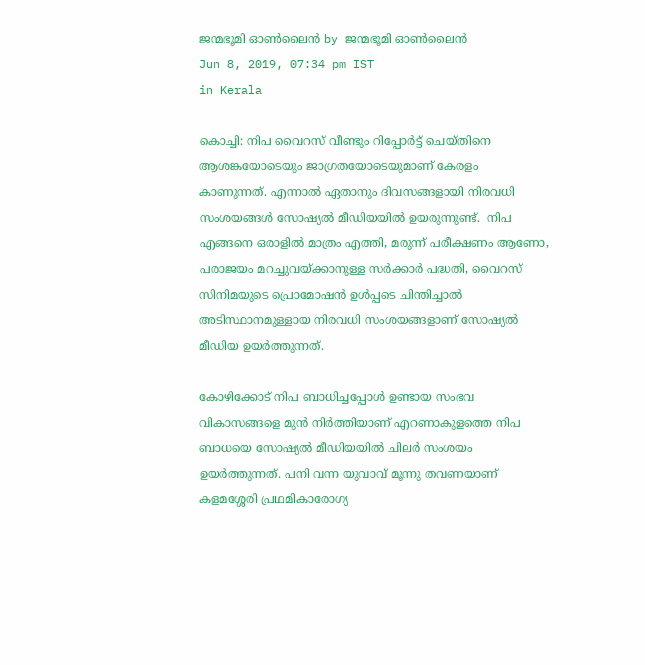ജന്മഭൂമി ഓണ്‍ലൈന്‍ by ജന്മഭൂമി ഓണ്‍ലൈന്‍
Jun 8, 2019, 07:34 pm IST
in Kerala

കൊച്ചി: നിപ വൈറസ് വീണ്ടും റിപ്പോര്‍ട്ട് ചെയ്തിനെ ആശങ്കയോടെയും ജാഗ്രതയോടെയുമാണ് കേരളം കാണുന്നത്. എന്നാല്‍ ഏതാനും ദിവസങ്ങളായി നിരവധി സംശയങ്ങള്‍ സോഷ്യല്‍ മീഡിയയില്‍ ഉയരുന്നുണ്ട്.  നിപ എങ്ങനെ ഒരാളില്‍ മാത്രം എത്തി, മരുന്ന് പരീക്ഷണം ആണോ, പരാജയം മറച്ചുവയ്‌ക്കാനുള്ള സര്‍ക്കാര്‍ പദ്ധതി, വൈറസ് സിനിമയുടെ പ്രൊമോഷന്‍ ഉള്‍പ്പടെ ചിന്തിച്ചാല്‍ അടിസ്ഥാനമുള്ളായ നിരവധി സംശയങ്ങളാണ് സോഷ്യല്‍ മീഡിയ ഉയര്‍ത്തുന്നത്.

കോഴിക്കോട് നിപ ബാധിച്ചപ്പോള്‍ ഉണ്ടായ സംഭവ വികാസങ്ങളെ മുന്‍ നിര്‍ത്തിയാണ് എറണാകുളത്തെ നിപ ബാധയെ സോഷ്യല്‍ മീഡിയയില്‍ ചിലര്‍ സംശയം ഉയര്‍ത്തുന്നത്. പനി വന്ന യുവാവ് മൂന്നു തവണയാണ് കളമശ്ശേരി പ്രഥമികാരോഗ്യ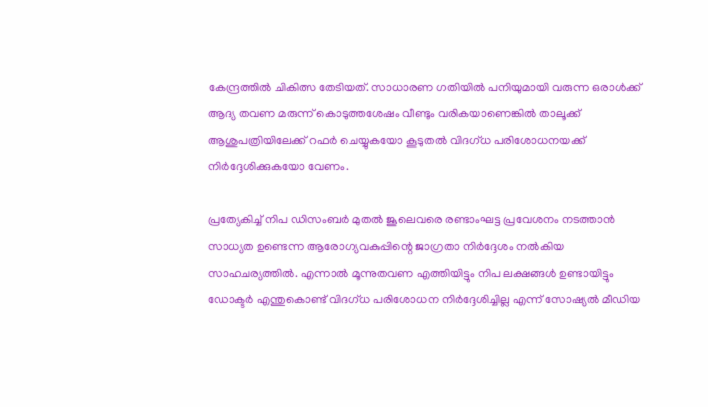കേന്ദ്രത്തില്‍ ചികിത്സ തേടിയത്. സാധാരണ ഗതിയില്‍ പനിയുമായി വരുന്ന ഒരാള്‍ക്ക് ആദ്യ തവണ മരുന്ന് കൊടുത്തശേഷം വീണ്ടും വരികയാണെങ്കില്‍ താലൂക്ക് ആശുപത്രിയിലേക്ക് റഫര്‍ ചെയ്യുകയോ കൂടുതല്‍ വിദഗ്ധ പരിശോധനയക്ക് നിര്‍ദ്ദേശിക്കുകയോ വേണം.

പ്രത്യേകിച്ച് നിപ ഡിസംബര്‍ മുതല്‍ ജൂലെവരെ രണ്ടാംഘട്ട പ്രവേശനം നടത്താന്‍ സാധ്യത ഉണ്ടെന്ന ആരോഗ്യവകുപ്പിന്റെ ജാഗ്രതാ നിര്‍ദ്ദേശം നല്‍കിയ സാഹചര്യത്തില്‍. എന്നാല്‍ മൂന്നുതവണ എത്തിയിട്ടും നിപ ലക്ഷങ്ങള്‍ ഉണ്ടായിട്ടും ഡോക്ടര്‍ എന്തുകൊണ്ട് വിദഗ്ധ പരിശോധന നിര്‍ദ്ദേശിച്ചില്ല എന്ന് സോഷ്യല്‍ മീഡിയ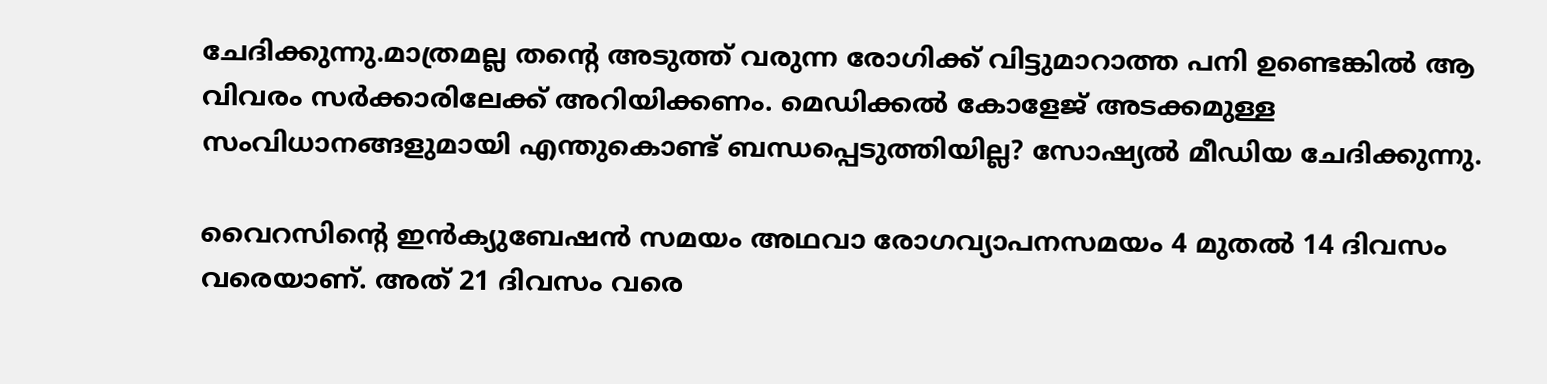ചേദിക്കുന്നു.മാത്രമല്ല തന്റെ അടുത്ത് വരുന്ന രോഗിക്ക് വിട്ടുമാറാത്ത പനി ഉണ്ടെങ്കില്‍ ആ വിവരം സര്‍ക്കാരിലേക്ക് അറിയിക്കണം. മെഡിക്കല്‍ കോളേജ് അടക്കമുള്ള സംവിധാനങ്ങളുമായി എന്തുകൊണ്ട് ബന്ധപ്പെടുത്തിയില്ല? സോഷ്യല്‍ മീഡിയ ചേദിക്കുന്നു.

വൈറസിന്റെ ഇന്‍ക്യുബേഷന്‍ സമയം അഥവാ രോഗവ്യാപനസമയം 4 മുതല്‍ 14 ദിവസം വരെയാണ്. അത് 21 ദിവസം വരെ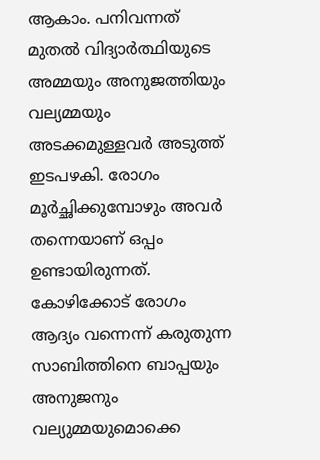ആകാം. പനിവന്നത് മുതല്‍ വിദ്യാര്‍ത്ഥിയുടെ അമ്മയും അനുജത്തിയും വല്യമ്മയും അടക്കമുള്ളവര്‍ അടുത്ത് ഇടപഴകി. രോഗം മൂര്‍ച്ഛിക്കുമ്പോഴും അവര്‍ തന്നെയാണ് ഒപ്പം ഉണ്ടായിരുന്നത്.  കോഴിക്കോട് രോഗം ആദ്യം വന്നെന്ന് കരുതുന്ന സാബിത്തിനെ ബാപ്പയും അനുജനും വല്യുമ്മയുമൊക്കെ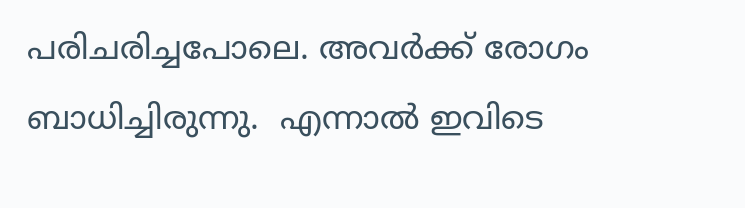പരിചരിച്ചപോലെ. അവര്‍ക്ക് രോഗം ബാധിച്ചിരുന്നു.  എന്നാല്‍ ഇവിടെ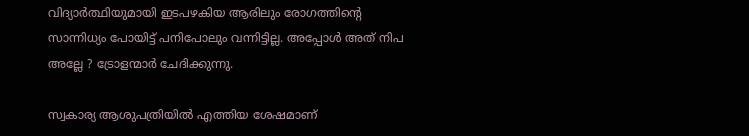വിദ്യാര്‍ത്ഥിയുമായി ഇടപഴകിയ ആരിലും രോഗത്തിന്റെ സാന്നിധ്യം പോയിട്ട് പനിപോലും വന്നിട്ടില്ല. അപ്പോള്‍ അത് നിപ അല്ലേ ? ട്രോളന്മാര്‍ ചേദിക്കുന്നു.

സ്വകാര്യ ആശുപത്രിയില്‍ എത്തിയ ശേഷമാണ്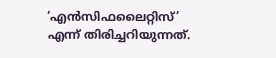‘എന്‍സിഫലൈറ്റിസ്’ എന്ന് തിരിച്ചറിയുന്നത്.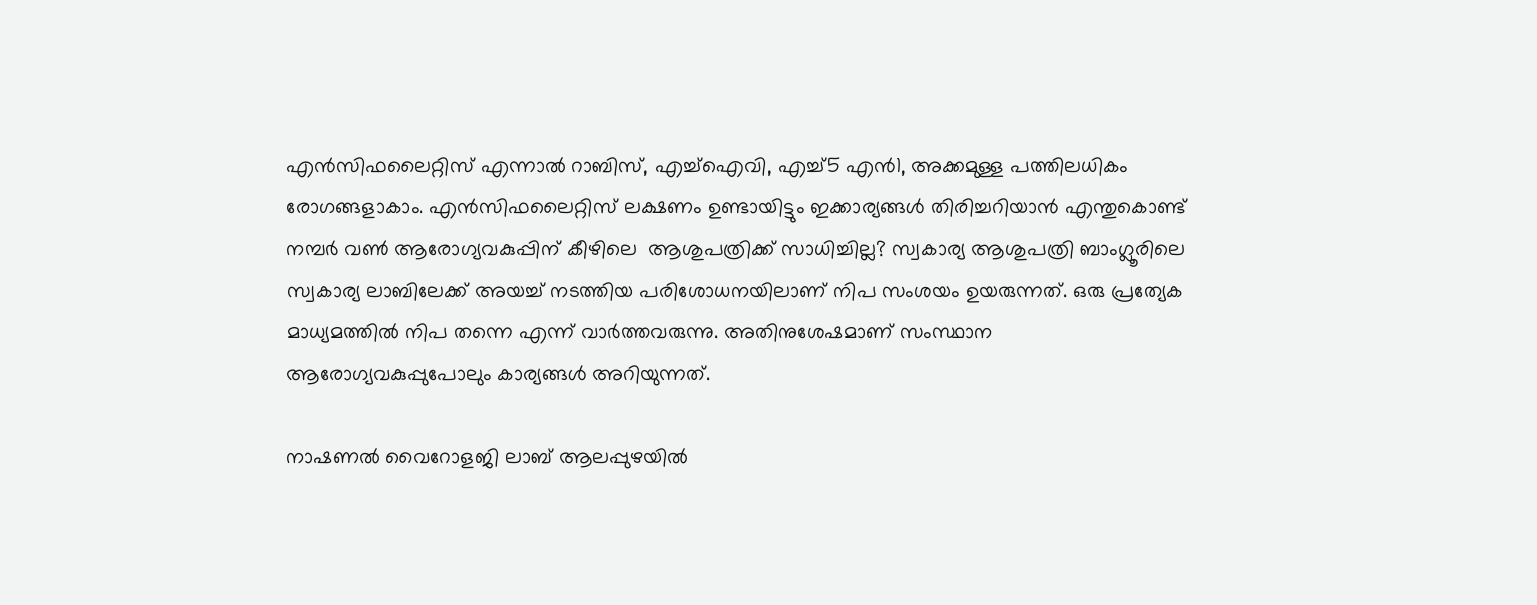എന്‍സിഫലൈറ്റിസ് എന്നാല്‍ റാബിസ്, എച്ച്‌ഐവി, എച്ച്5 എന്‍1, അക്കമുള്ള പത്തിലധികം രോഗങ്ങളാകാം. എന്‍സിഫലൈറ്റിസ് ലക്ഷണം ഉണ്ടായിട്ടും ഇക്കാര്യങ്ങള്‍ തിരിച്ചറിയാന്‍ എന്തുകൊണ്ട്  നമ്പര്‍ വണ്‍ ആരോഗ്യവകുപ്പിന് കീഴിലെ  ആശുപത്രിക്ക് സാധിച്ചില്ല? സ്വകാര്യ ആശുപത്രി ബാംഗ്ലൂരിലെ സ്വകാര്യ ലാബിലേക്ക് അയച്ച് നടത്തിയ പരിശോധനയിലാണ് നിപ സംശയം ഉയരുന്നത്. ഒരു പ്രത്യേക മാധ്യമത്തില്‍ നിപ തന്നെ എന്ന് വാര്‍ത്തവരുന്നു. അതിനുശേഷമാണ് സംസ്ഥാന ആരോഗ്യവകുപ്പുപോലും കാര്യങ്ങള്‍ അറിയുന്നത്.

നാഷണല്‍ വൈറോളജി ലാബ് ആലപ്പുഴയില്‍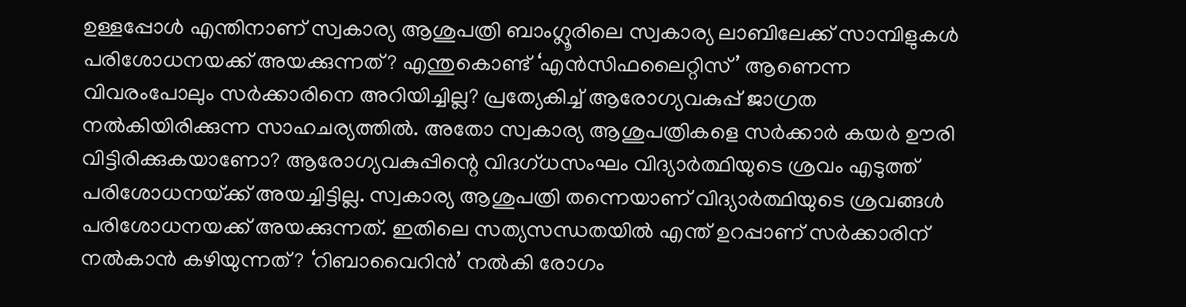ഉള്ളപ്പോള്‍ എന്തിനാണ് സ്വകാര്യ ആശുപത്രി ബാംഗ്ലൂരിലെ സ്വകാര്യ ലാബിലേക്ക് സാമ്പിളുകള്‍ പരിശോധനയക്ക് അയക്കുന്നത്? എന്തുകൊണ്ട് ‘എന്‍സിഫലൈറ്റിസ്’ ആണെന്ന വിവരംപോലും സര്‍ക്കാരിനെ അറിയിച്ചില്ല? പ്രത്യേകിച്ച് ആരോഗ്യവകുപ്പ് ജാഗ്രത നല്‍കിയിരിക്കുന്ന സാഹചര്യത്തില്‍. അതോ സ്വകാര്യ ആശുപത്രികളെ സര്‍ക്കാര്‍ കയര്‍ ഊരി വിട്ടിരിക്കുകയാണോ? ആരോഗ്യവകുപ്പിന്റെ വിദഗ്ധസംഘം വിദ്യാര്‍ത്ഥിയുടെ ശ്രവം എടുത്ത് പരിശോധനയ്‌ക്ക് അയച്ചിട്ടില്ല. സ്വകാര്യ ആശുപത്രി തന്നെയാണ് വിദ്യാര്‍ത്ഥിയുടെ ശ്രവങ്ങള്‍ പരിശോധനയക്ക് അയക്കുന്നത്. ഇതിലെ സത്യസന്ധതയില്‍ എന്ത് ഉറപ്പാണ് സര്‍ക്കാരിന് നല്‍കാന്‍ കഴിയുന്നത്? ‘റിബാവൈറിന്‍’ നല്‍കി രോഗം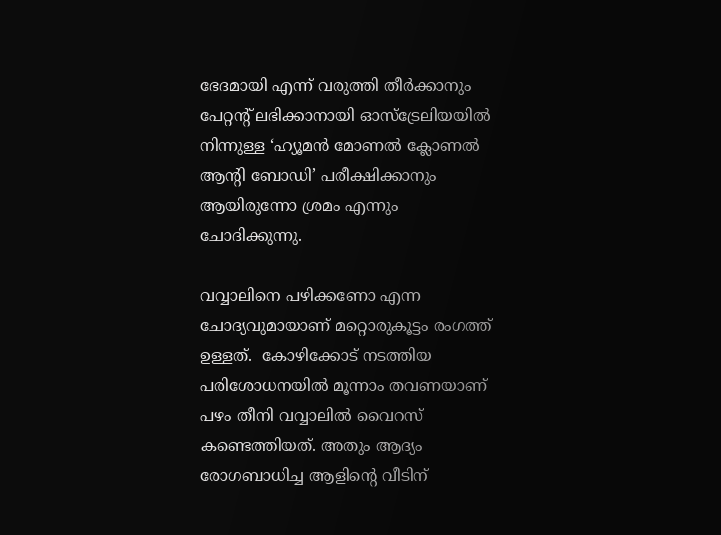ഭേദമായി എന്ന് വരുത്തി തീര്‍ക്കാനും പേറ്റന്റ് ലഭിക്കാനായി ഓസ്‌ട്രേലിയയില്‍ നിന്നുള്ള ‘ഹ്യൂമന്‍ മോണല്‍ ക്ലോണല്‍ ആന്റി ബോഡി’ പരീക്ഷിക്കാനും ആയിരുന്നോ ശ്രമം എന്നും ചോദിക്കുന്നു.

വവ്വാലിനെ പഴിക്കണോ എന്ന ചോദ്യവുമായാണ് മറ്റൊരുകൂട്ടം രംഗത്ത് ഉള്ളത്.  കോഴിക്കോട് നടത്തിയ പരിശോധനയില്‍ മൂന്നാം തവണയാണ് പഴം തീനി വവ്വാലില്‍ വൈറസ് കണ്ടെത്തിയത്. അതും ആദ്യം രോഗബാധിച്ച ആളിന്റെ വീടിന്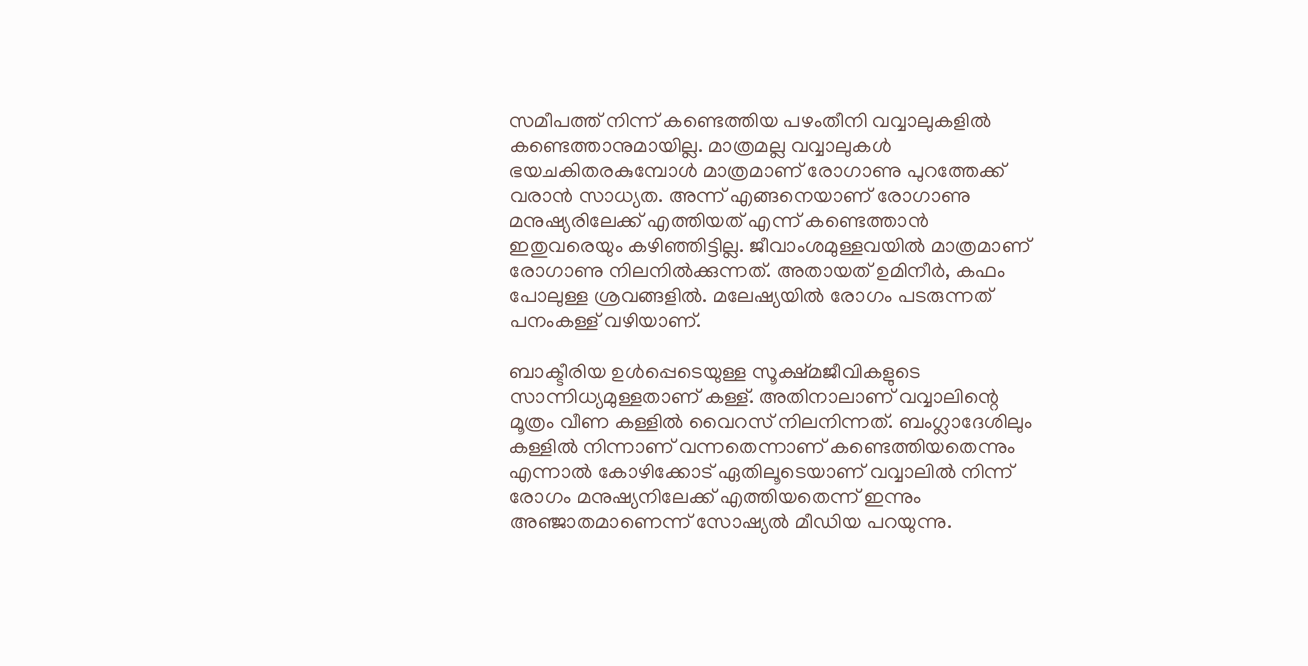സമീപത്ത് നിന്ന് കണ്ടെത്തിയ പഴംതീനി വവ്വാലുകളില്‍ കണ്ടെത്താനുമായില്ല. മാത്രമല്ല വവ്വാലുകള്‍ ഭയചകിതരകുമ്പോള്‍ മാത്രമാണ് രോഗാണു പുറത്തേക്ക് വരാന്‍ സാധ്യത. അന്ന് എങ്ങനെയാണ് രോഗാണു മനുഷ്യരിലേക്ക് എത്തിയത് എന്ന് കണ്ടെത്താന്‍ ഇതുവരെയും കഴിഞ്ഞിട്ടില്ല. ജീവാംശമുള്ളവയില്‍ മാത്രമാണ് രോഗാണു നിലനില്‍ക്കുന്നത്. അതായത് ഉമിനീര്‍, കഫം പോലുള്ള ശ്രവങ്ങളില്‍. മലേഷ്യയില്‍ രോഗം പടരുന്നത്  പനംകള്ള് വഴിയാണ്.

ബാക്ടീരിയ ഉള്‍പ്പെടെയുള്ള സൂക്ഷ്മജീവികളുടെ സാന്നിധ്യമുള്ളതാണ് കള്ള്. അതിനാലാണ് വവ്വാലിന്റെ മൂത്രം വീണ കള്ളില്‍ വൈറസ് നിലനിന്നത്. ബംഗ്ലാദേശിലും കള്ളില്‍ നിന്നാണ് വന്നതെന്നാണ് കണ്ടെത്തിയതെന്നും എന്നാല്‍ കോഴിക്കോട് ഏതിലൂടെയാണ് വവ്വാലില്‍ നിന്ന് രോഗം മനുഷ്യനിലേക്ക് എത്തിയതെന്ന് ഇന്നും അഞ്ജാതമാണെന്ന് സോഷ്യല്‍ മീഡിയ പറയുന്നു.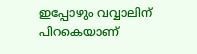ഇപ്പോഴും വവ്വാലിന് പിറകെയാണ്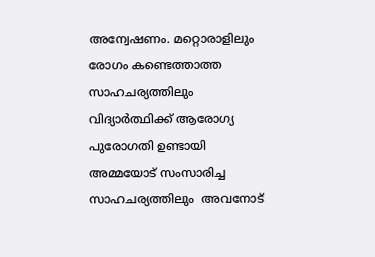അന്വേഷണം. മറ്റൊരാളിലും രോഗം കണ്ടെത്താത്ത സാഹചര്യത്തിലും വിദ്യാര്‍ത്ഥിക്ക് ആരോഗ്യ പുരോഗതി ഉണ്ടായി അമ്മയോട് സംസാരിച്ച സാഹചര്യത്തിലും  അവനോട്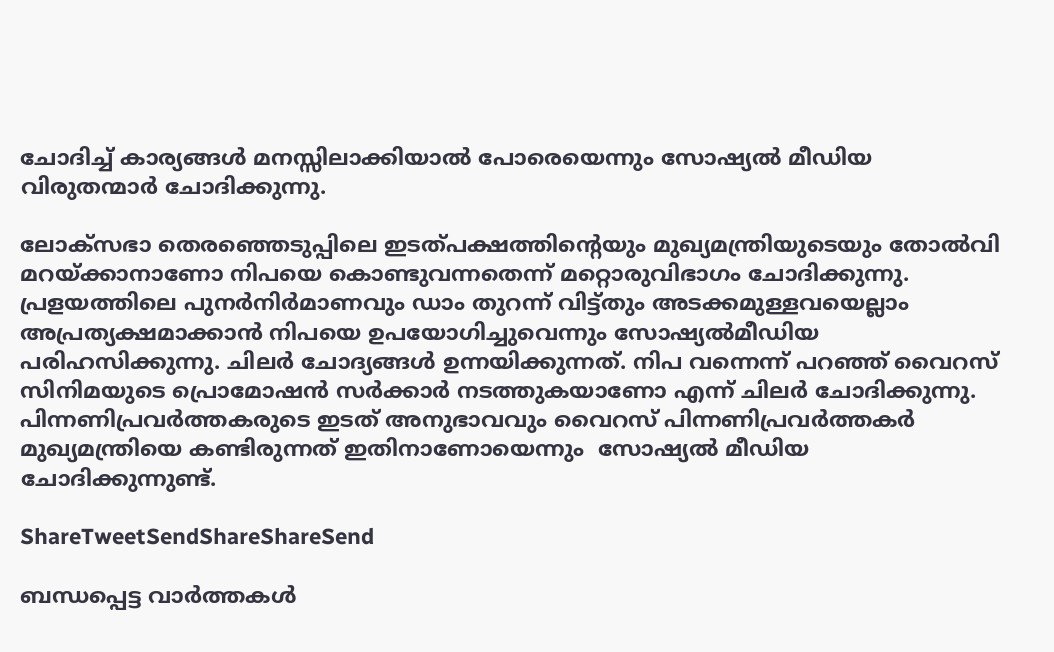ചോദിച്ച് കാര്യങ്ങള്‍ മനസ്സിലാക്കിയാല്‍ പോരെയെന്നും സോഷ്യല്‍ മീഡിയ വിരുതന്മാര്‍ ചോദിക്കുന്നു.

ലോക്‌സഭാ തെരഞ്ഞെടുപ്പിലെ ഇടത്പക്ഷത്തിന്റെയും മുഖ്യമന്ത്രിയുടെയും തോല്‍വി മറയ്‌ക്കാനാണോ നിപയെ കൊണ്ടുവന്നതെന്ന് മറ്റൊരുവിഭാഗം ചോദിക്കുന്നു. പ്രളയത്തിലെ പുനര്‍നിര്‍മാണവും ഡാം തുറന്ന് വിട്ട്തും അടക്കമുള്ളവയെല്ലാം അപ്രത്യക്ഷമാക്കാന്‍ നിപയെ ഉപയോഗിച്ചുവെന്നും സോഷ്യല്‍മീഡിയ പരിഹസിക്കുന്നു. ചിലര്‍ ചോദ്യങ്ങള്‍ ഉന്നയിക്കുന്നത്. നിപ വന്നെന്ന് പറഞ്ഞ് വൈറസ് സിനിമയുടെ പ്രൊമോഷന്‍ സര്‍ക്കാര്‍ നടത്തുകയാണോ എന്ന് ചിലര്‍ ചോദിക്കുന്നു. പിന്നണിപ്രവര്‍ത്തകരുടെ ഇടത് അനുഭാവവും വൈറസ് പിന്നണിപ്രവര്‍ത്തകര്‍ മുഖ്യമന്ത്രിയെ കണ്ടിരുന്നത് ഇതിനാണോയെന്നും  സോഷ്യല്‍ മീഡിയ ചോദിക്കുന്നുണ്ട്.

ShareTweetSendShareShareSend

ബന്ധപ്പെട്ട വാര്‍ത്തകള്‍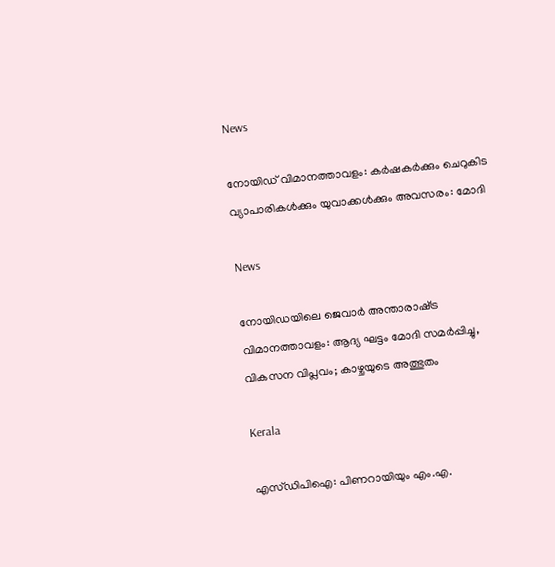News

നോയിഡ് വിമാനത്താവളം: കർഷകർക്കും ചെറുകിട വ്യാപാരികൾക്കും യുവാക്കൾക്കും അവസരം: മോദി

News

നോയിഡയിലെ ജെവാർ അന്താരാഷ്‌ട്ര വിമാനത്താവളം: ആദ്യ ഘട്ടം മോദി സമർപ്പിച്ചു, വികസന വിപ്ലവം; കാഴ്ചയുടെ അത്ഭുതം

Kerala

എസ്ഡിപിഐ: പിണറായിയും എം.എ.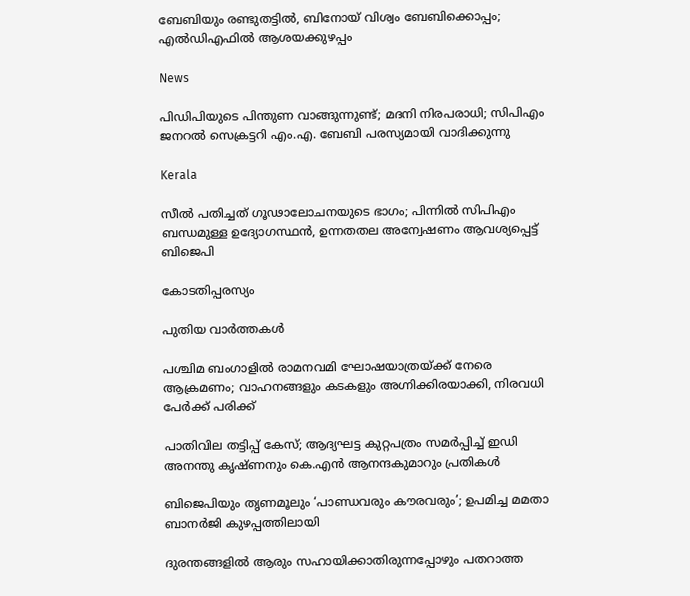ബേബിയും രണ്ടുതട്ടിൽ, ബിനോയ് വിശ്വം ബേബിക്കൊപ്പം; എൽഡിഎഫിൽ ആശയക്കുഴപ്പം

News

പിഡിപിയുടെ പിന്തുണ വാങ്ങുന്നുണ്ട്; മദനി നിരപരാധി; സിപിഎം ജനറൽ സെക്രട്ടറി എം.എ. ബേബി പരസ്യമായി വാദിക്കുന്നു

Kerala

സീൽ പതിച്ചത് ഗൂഢാലോചനയുടെ ഭാഗം; പിന്നിൽ സിപിഎം ബന്ധമുള്ള ഉദ്യോഗസ്ഥൻ, ഉന്നതതല അന്വേഷണം ആവശ്യപ്പെട്ട് ബിജെപി

കോടതിപ്പരസ്യം

പുതിയ വാര്‍ത്തകള്‍

പശ്ചിമ ബംഗാളിൽ രാമനവമി ഘോഷയാത്രയ്‌ക്ക് നേരെ ആക്രമണം; വാഹനങ്ങളും കടകളും അഗ്നിക്കിരയാക്കി, നിരവധി പേർക്ക് പരിക്ക്

പാതിവില തട്ടിപ്പ് കേസ്; ആദ്യഘട്ട കുറ്റപത്രം സമർപ്പിച്ച് ഇഡി അനന്തു കൃഷ്ണനും കെ.എൻ ആനന്ദകുമാറും പ്രതികൾ

ബിജെപിയും തൃണമൂലും ‘പാണ്ഡവരും കൗരവരും’; ഉപമിച്ച മമതാ ബാനർജി കുഴപ്പത്തിലായി

ദുരന്തങ്ങളിൽ ആരും സഹായിക്കാതിരുന്നപ്പോഴും പതറാത്ത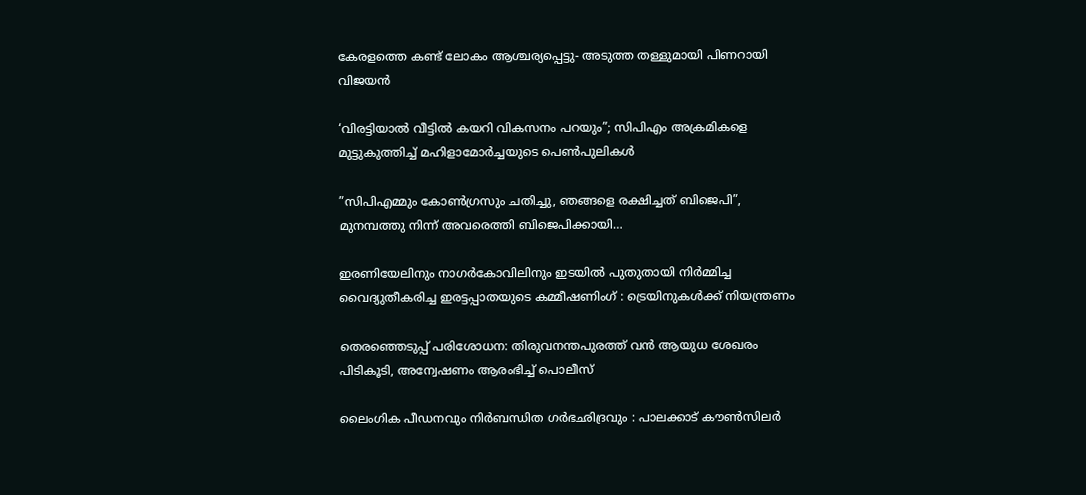കേരളത്തെ കണ്ട് ലോകം ആശ്ചര്യപ്പെട്ടു- അടുത്ത തള്ളുമായി പിണറായി വിജയൻ

‘വിരട്ടിയാല്‍ വീട്ടില്‍ കയറി വികസനം പറയും”; സിപിഎം അക്രമികളെ മുട്ടുകുത്തിച്ച് മഹിളാമോര്‍ച്ചയുടെ പെണ്‍പുലികള്‍

”സിപിഎമ്മും കോണ്‍ഗ്രസും ചതിച്ചു, ഞങ്ങളെ രക്ഷിച്ചത് ബിജെപി”, മുനമ്പത്തു നിന്ന് അവരെത്തി ബിജെപിക്കായി…

ഇരണിയേലിനും നാഗർകോവിലിനും ഇടയിൽ പുതുതായി നിർമ്മിച്ച വൈദ്യുതീകരിച്ച ഇരട്ടപ്പാതയുടെ കമ്മീഷണിംഗ് : ട്രെയിനുകൾക്ക് നിയന്ത്രണം

തെരഞ്ഞെടുപ്പ് പരിശോധന: തിരുവനന്തപുരത്ത് വൻ ആയുധ ശേഖരം പിടികൂടി, അന്വേഷണം ആരംഭിച്ച് പൊലീസ്

ലൈംഗിക പീഡനവും നിർബന്ധിത ഗർഭഛിദ്രവും : പാലക്കാട് കൗൺസിലർ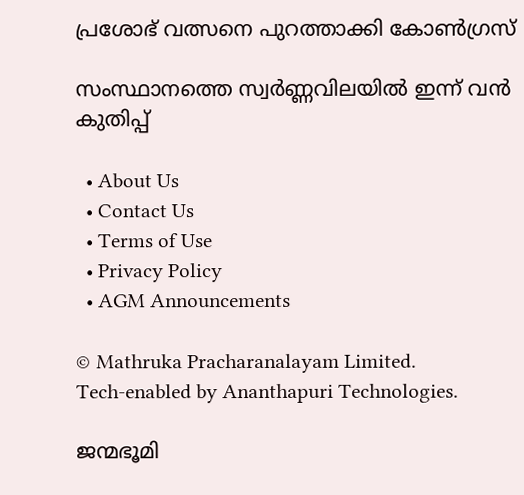പ്രശോഭ് വത്സനെ പുറത്താക്കി കോൺഗ്രസ്

സംസ്ഥാനത്തെ സ്വർണ്ണവിലയിൽ ഇന്ന് വൻ കുതിപ്പ്

  • About Us
  • Contact Us
  • Terms of Use
  • Privacy Policy
  • AGM Announcements

© Mathruka Pracharanalayam Limited.
Tech-enabled by Ananthapuri Technologies.

ജന്മഭൂമി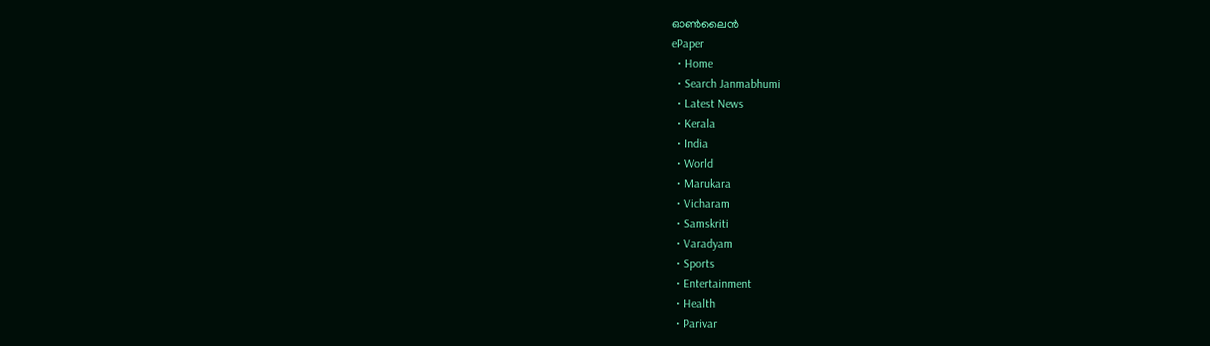ഓണ്‍ലൈന്‍
ePaper
  • Home
  • Search Janmabhumi
  • Latest News
  • Kerala
  • India
  • World
  • Marukara
  • Vicharam
  • Samskriti
  • Varadyam
  • Sports
  • Entertainment
  • Health
  • Parivar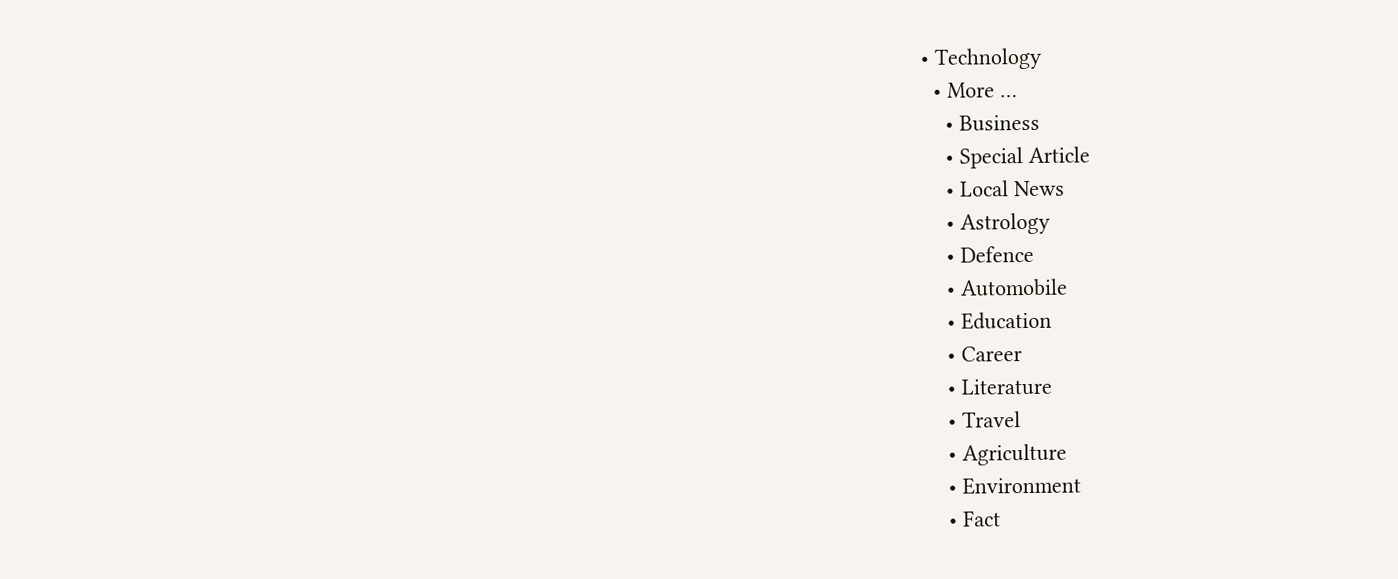• Technology
  • More …
    • Business
    • Special Article
    • Local News
    • Astrology
    • Defence
    • Automobile
    • Education
    • Career
    • Literature
    • Travel
    • Agriculture
    • Environment
    • Fact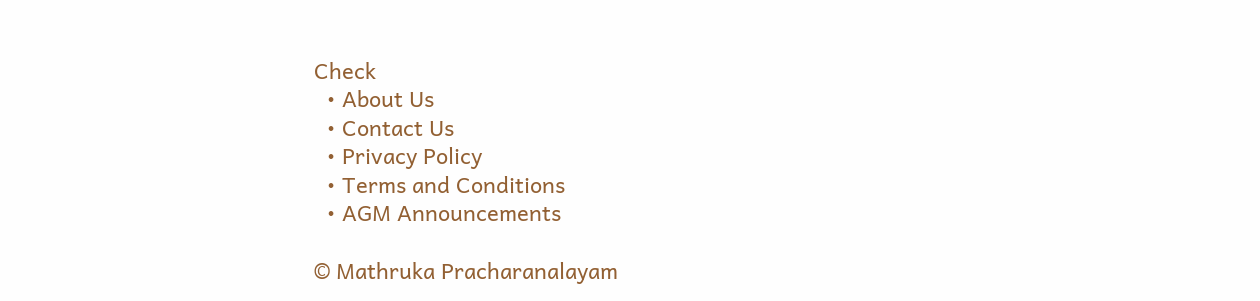Check
  • About Us
  • Contact Us
  • Privacy Policy
  • Terms and Conditions
  • AGM Announcements

© Mathruka Pracharanalayam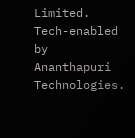Limited.
Tech-enabled by Ananthapuri Technologies.